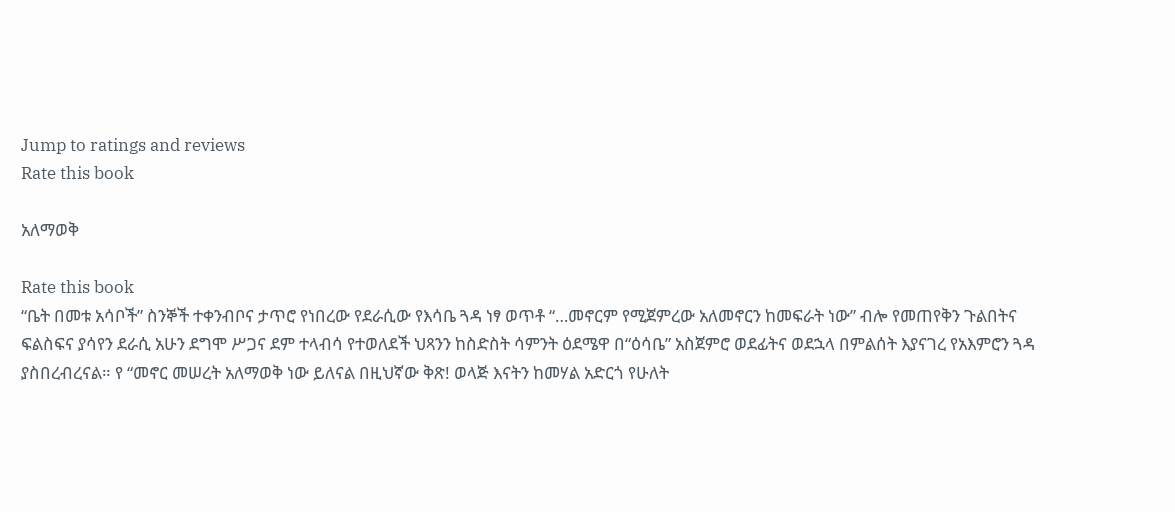Jump to ratings and reviews
Rate this book

አለማወቅ

Rate this book
“ቤት በመቱ አሳቦች” ስንኞች ተቀንብቦና ታጥሮ የነበረው የደራሲው የእሳቤ ጓዳ ነፃ ወጥቶ “…መኖርም የሚጀምረው አለመኖርን ከመፍራት ነው” ብሎ የመጠየቅን ጉልበትና ፍልስፍና ያሳየን ደራሲ አሁን ደግሞ ሥጋና ደም ተላብሳ የተወለደች ህጻንን ከስድስት ሳምንት ዕደሜዋ በ“ዕሳቤ” አስጀምሮ ወደፊትና ወደኋላ በምልሰት እያናገረ የአእምሮን ጓዳ ያስበረብረናል። የ “መኖር መሠረት አለማወቅ ነው ይለናል በዚህኛው ቅጽ! ወላጅ እናትን ከመሃል አድርጎ የሁለት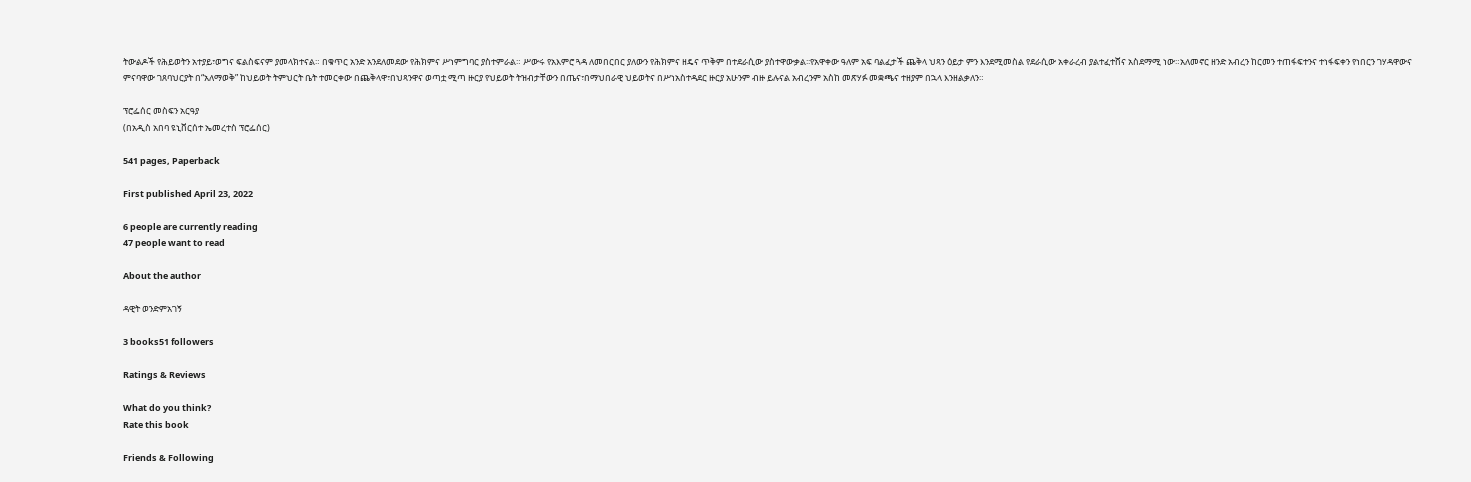ትውልዶች የሕይወትን አተያይ፣ወግና ፍልስፍናም ያመላክተናል። በቁጥር አንድ አንደለመደው የሕክምና ሥነምግባር ያስተምራል። ሥውሩ የአእምሮ ጓዳ ለመበርበር ያለውን የሕክምና ዘዴና ጥቅም በተደራሲው ያስተዋውቃል፡፡የአዋቀው ዓለም አፍ ባልፈታች ጨቅላ ህጻን ዕይታ ምን እንደሚመስል የደራሲው አቀራረብ ያልተፈተሸና አስደማሚ ነው።አለመኖር ዘንድ አብረን ከርመን ተጠፋፍተንና ተነፋፍቀን የነበርን ገሃዳዋውና ምናባዋው ገጸባህርያት በ“አለማወቅ” ከህይወት ትምህርት ቤት ተመርቀው በጨቅላዋ፣በህጻንዋና ወጣቷ ሚጣ ዙርያ የህይወት ትዝብታቸውን በጤና፣በማህበራዊ ህይወትና በሥነአስተዳደር ዙርያ አሁንም ብዙ ይሉናል አብረንም አስከ መጽሃፉ መቋጫና ተዘያም በኋላ እንዘልቃለን።

ፕሮፌሰር መስፍን አርዓያ
(በአዲስ አበባ ዩኒቨርሰተ ኤመረተስ ፕሮፌሰር)

541 pages, Paperback

First published April 23, 2022

6 people are currently reading
47 people want to read

About the author

ዳዊት ወንድምአገኝ

3 books51 followers

Ratings & Reviews

What do you think?
Rate this book

Friends & Following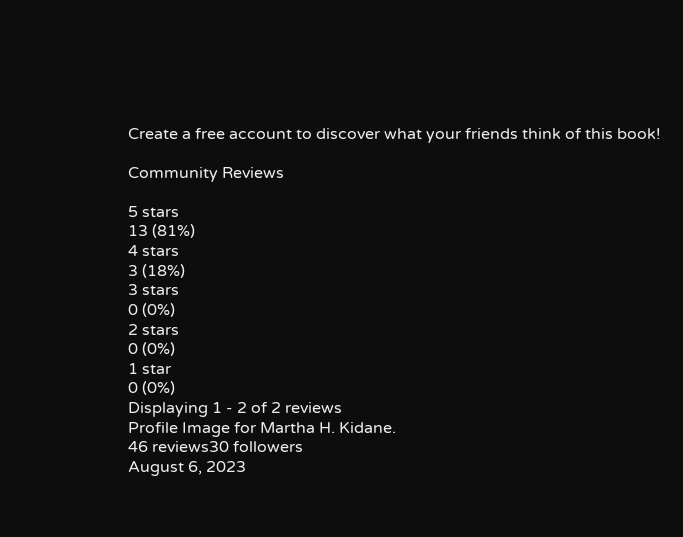Create a free account to discover what your friends think of this book!

Community Reviews

5 stars
13 (81%)
4 stars
3 (18%)
3 stars
0 (0%)
2 stars
0 (0%)
1 star
0 (0%)
Displaying 1 - 2 of 2 reviews
Profile Image for Martha H. Kidane.
46 reviews30 followers
August 6, 2023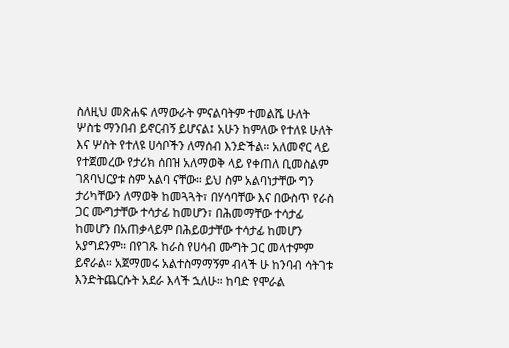ስለዚህ መጽሐፍ ለማውራት ምናልባትም ተመልሼ ሁለት ሦስቴ ማንበብ ይኖርብኝ ይሆናል፤ አሁን ከምለው የተለዩ ሁለት እና ሦስት የተለዩ ሀሳቦችን ለማሰብ እንድችል። አለመኖር ላይ የተጀመረው የታሪክ ሰበዝ አለማወቅ ላይ የቀጠለ ቢመስልም ገጸባህርያቱ ስም አልባ ናቸው። ይህ ስም አልባነታቸው ግን ታሪካቸውን ለማወቅ ከመጓጓት፣ በሃሳባቸው እና በውስጥ የራስ ጋር ሙግታቸው ተሳታፊ ከመሆን፣ በሕመማቸው ተሳታፊ ከመሆን በአጠቃላይም በሕይወታቸው ተሳታፊ ከመሆን አያግደንም። በየገጹ ከራስ የሀሳብ ሙግት ጋር መላተምም ይኖራል። አጀማመሩ አልተስማማኝም ብላች ሁ ከንባብ ሳትገቱ እንድትጨርሱት አደራ እላች ኋለሁ። ከባድ የሞራል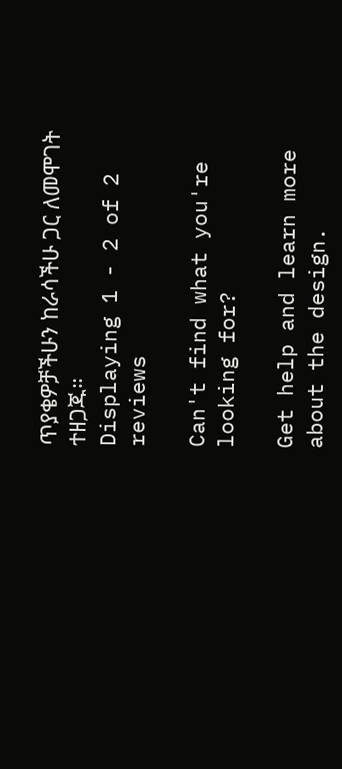ጥያቄዎቻችሁን ከራሳችሁ ጋር ለመሞገት ተዘጋጁ።
Displaying 1 - 2 of 2 reviews

Can't find what you're looking for?

Get help and learn more about the design.